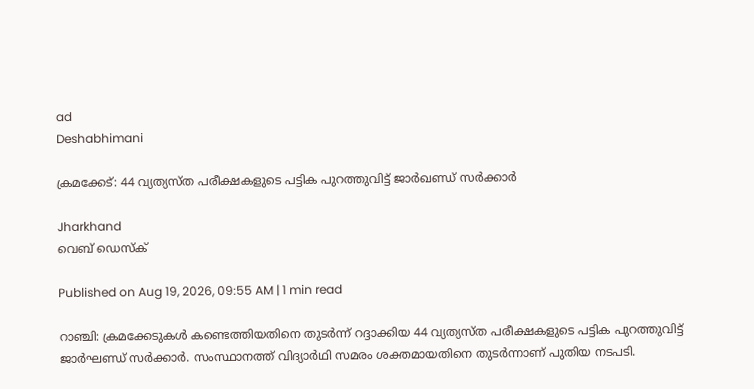ad
Deshabhimani

ക്രമക്കേട്: 44 വ്യത്യസ്ത പരീക്ഷകളുടെ പട്ടിക പുറത്തുവിട്ട് ജാർഖണ്ഡ് സർക്കാർ

Jharkhand
വെബ് ഡെസ്ക്

Published on Aug 19, 2026, 09:55 AM | 1 min read

റാഞ്ചി: ക്രമക്കേടുകൾ കണ്ടെത്തിയതിനെ തുടർ‌ന്ന് റദ്ദാക്കിയ 44 വ്യത്യസ്ത പരീക്ഷകളുടെ പട്ടിക പുറത്തുവിട്ട് ജാർഘണ്ഡ് സർക്കാർ. സംസ്ഥാനത്ത് വിദ്യാർഥി സമരം ശക്തമായതിനെ തുടർന്നാണ് പുതിയ നടപടി.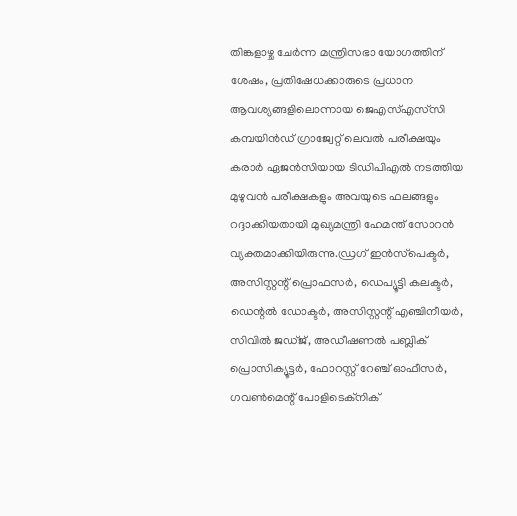തിങ്കളാഴ്ച ചേർന്ന മന്ത്രിസഭാ യോഗത്തിന് ശേഷം, പ്രതിഷേധക്കാരുടെ പ്രധാന ആവശ്യങ്ങളിലൊന്നായ ജെഎസ്എസ്‌സി കമ്പയിൻഡ് ഗ്രാജ്വേറ്റ് ലെവൽ പരീക്ഷയും കരാർ ഏജൻസിയായ ടിഡിപിഎൽ നടത്തിയ മുഴുവൻ പരീക്ഷകളും അവയുടെ ഫലങ്ങളും റദ്ദാക്കിയതായി മുഖ്യമന്ത്രി ഹേമന്ത് സോറൻ വ്യക്തമാക്കിയിരുന്നു.ഡ്രഗ് ഇൻസ്‌പെക്ടർ, അസിസ്റ്റന്റ് പ്രൊഫസർ, ഡെപ്യൂട്ടി കലക്ടർ, ഡെന്റൽ ഡോക്ടർ, അസിസ്റ്റന്റ് എഞ്ചിനീയർ, സിവിൽ ജഡ്ജ്, അഡീഷണൽ പബ്ലിക് പ്രൊസിക്യൂട്ടർ, ഫോറസ്റ്റ് റേഞ്ച് ഓഫീസർ, ഗവൺമെന്റ് പോളിടെക്‌നിക്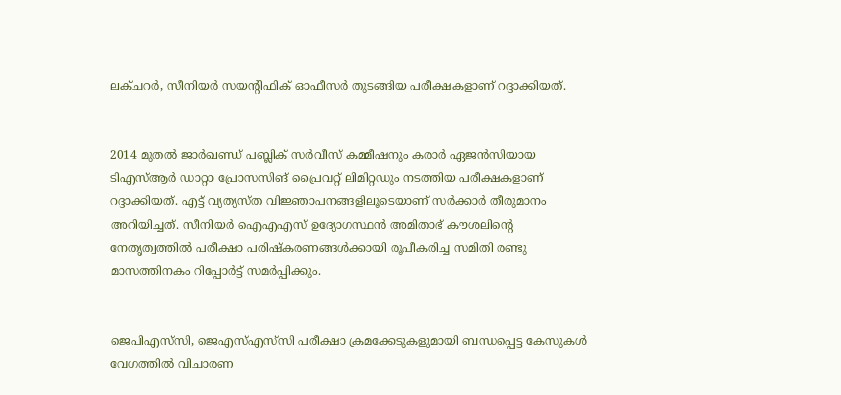ലക്ചറർ, സീനിയർ സയന്റിഫിക് ഓഫീസർ തുടങ്ങിയ പരീക്ഷകളാണ് റദ്ദാക്കിയത്.


2014 മുതൽ ജാർഖണ്ഡ് പബ്ലിക് സർവീസ് കമ്മീഷനും കരാർ ഏജൻസിയായ ടിഎസ്ആർ ഡാറ്റാ പ്രോസസിങ് പ്രൈവറ്റ് ലിമിറ്റഡും നടത്തിയ പരീക്ഷകളാണ് റദ്ദാക്കിയത്. എട്ട് വ്യത്യസ്ത വിജ്ഞാപനങ്ങളിലൂടെയാണ് സർക്കാർ തീരുമാനം അറിയിച്ചത്. സീനിയർ ഐഎഎസ് ഉദ്യോഗസ്ഥൻ അമിതാഭ് കൗശലിന്റെ നേതൃത്വത്തിൽ പരീക്ഷാ പരിഷ്‌കരണങ്ങൾക്കായി രൂപീകരിച്ച സമിതി രണ്ടു മാസത്തിനകം റിപ്പോർട്ട് സമർപ്പിക്കും.


ജെപിഎസ്‌സി, ജെഎസ്എസ്‌സി പരീക്ഷാ ക്രമക്കേടുകളുമായി ബന്ധപ്പെട്ട കേസുകൾ വേഗത്തിൽ വിചാരണ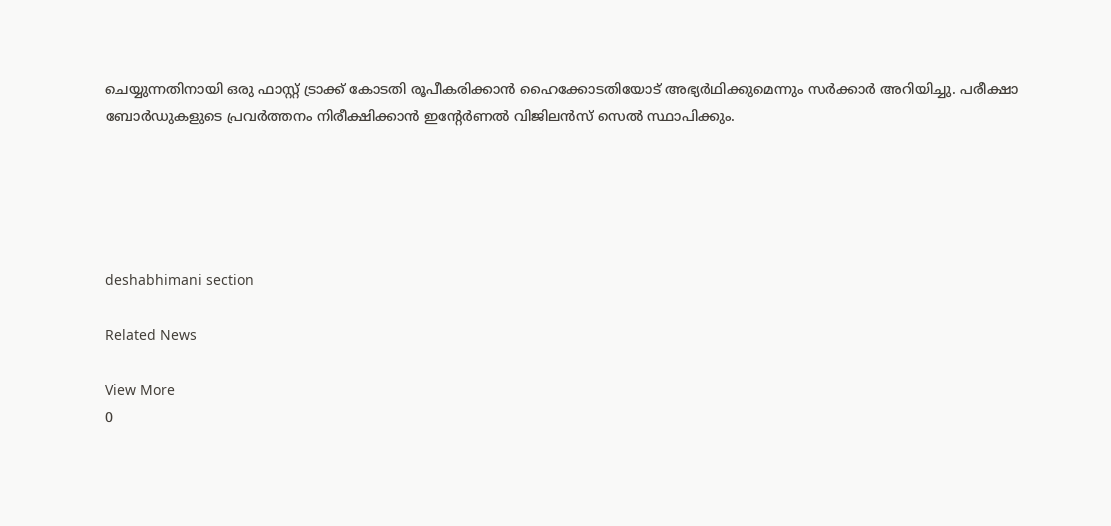ചെയ്യുന്നതിനായി ഒരു ഫാസ്റ്റ് ട്രാക്ക് കോടതി രൂപീകരിക്കാൻ ഹൈക്കോടതിയോട് അഭ്യർഥിക്കുമെന്നും സർക്കാർ അറിയിച്ചു. പരീക്ഷാ ബോർഡുകളുടെ പ്രവർത്തനം നിരീക്ഷിക്കാൻ ഇന്റേർണൽ വിജിലൻസ് സെൽ സ്ഥാപിക്കും.





deshabhimani section

Related News

View More
0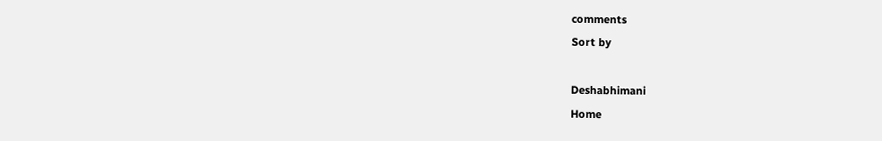comments
Sort by

Deshabhimani
Home